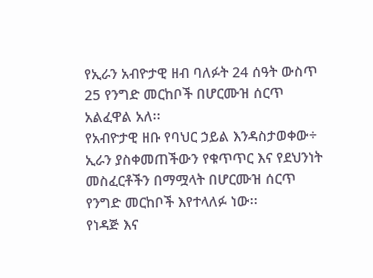የኢራን አብዮታዊ ዘብ ባለፉት 24 ሰዓት ውስጥ 25 የንግድ መርከቦች በሆርሙዝ ሰርጥ አልፈዋል አለ፡፡
የአብዮታዊ ዘቡ የባህር ኃይል እንዳስታወቀው÷ ኢራን ያስቀመጠችውን የቁጥጥር እና የደህንነት መስፈርቶችን በማሟላት በሆርሙዝ ሰርጥ የንግድ መርከቦች እየተላለፉ ነው፡፡
የነዳጅ እና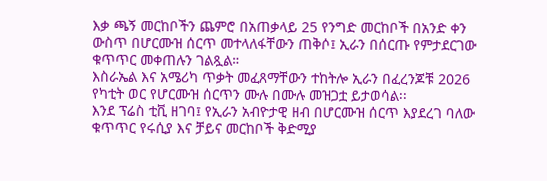እቃ ጫኝ መርከቦችን ጨምሮ በአጠቃላይ 25 የንግድ መርከቦች በአንድ ቀን ውስጥ በሆርሙዝ ሰርጥ መተላለፋቸውን ጠቅሶ፤ ኢራን በሰርጡ የምታደርገው ቁጥጥር መቀጠሉን ገልጿል።
እስራኤል እና አሜሪካ ጥቃት መፈጸማቸውን ተከትሎ ኢራን በፈረንጆቹ 2026 የካቲት ወር የሆርሙዝ ሰርጥን ሙሉ በሙሉ መዝጋቷ ይታወሳል፡፡
እንደ ፕሬስ ቲቪ ዘገባ፤ የኢራን አብዮታዊ ዘብ በሆርሙዝ ሰርጥ እያደረገ ባለው ቁጥጥር የሩሲያ እና ቻይና መርከቦች ቅድሚያ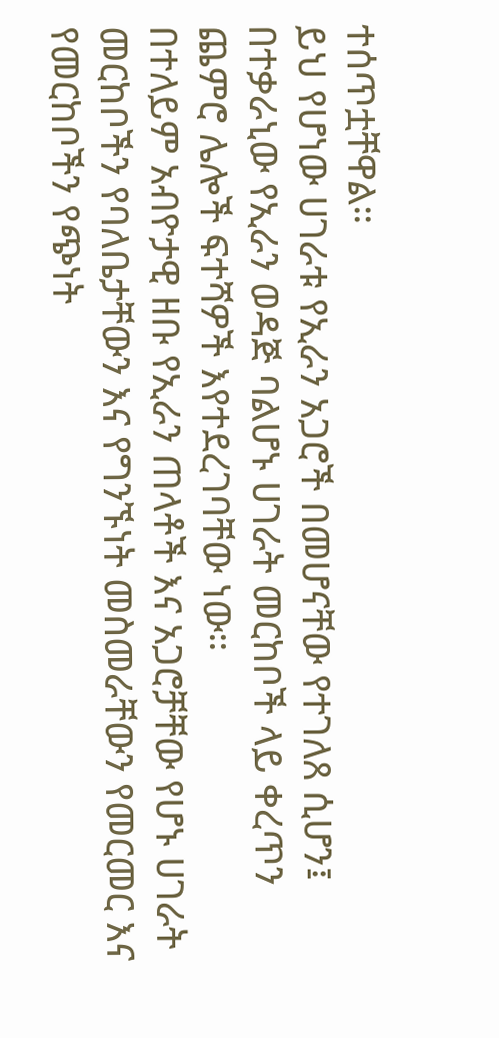ተሰጥቷቸዋል።
ይህ የሆነው ሀገራቱ የኢራን አጋሮች በመሆናቸው የተገለጸ ሲሆን፤ በተቃራኒው የኢራን ወዳጅ ባልሆኑ ሀገራት መርከቦች ላይ ቀረጥን ጨምሮ ሌሎች ፍተሻዎች እየተደረገባቸው ነው።
በተለይም አብዮታዊ ዘቡ የኢራን ጠላቶች እና አጋሮቻቸው የሆኑ ሀገራት መርከቦችን የባለቤታቸውን እና የግንኙነት መስመራቸውን የመርመር እና የመርከቦችን የጭነት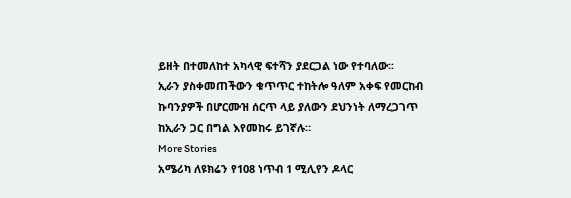ይዘት በተመለከተ አካላዊ ፍተሻን ያደርጋል ነው የተባለው፡፡
ኢራን ያስቀመጠችውን ቁጥጥር ተከትሎ ዓለም አቀፍ የመርከብ ኩባንያዎች በሆርሙዝ ሰርጥ ላይ ያለውን ደህንነት ለማረጋገጥ ከኢራን ጋር በግል እየመከሩ ይገኛሉ።
More Stories
አሜሪካ ለዩክሬን የ108 ነጥብ 1 ሚሊየን ዶላር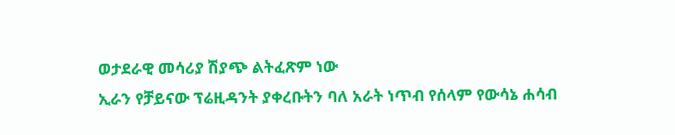ወታደራዊ መሳሪያ ሽያጭ ልትፈጽም ነው
ኢራን የቻይናው ፕሬዚዳንት ያቀረቡትን ባለ አራት ነጥብ የሰላም የውሳኔ ሐሳብ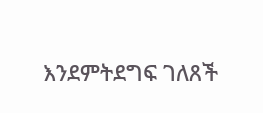እንደምትደግፍ ገለጸች